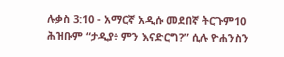ሉቃስ 3:10 - አማርኛ አዲሱ መደበኛ ትርጉም10 ሕዝቡም “ታዲያ፥ ምን እናድርግ?” ሲሉ ዮሐንስን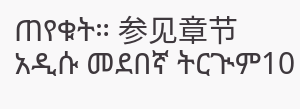ጠየቁት። 参见章节አዲሱ መደበኛ ትርጒም10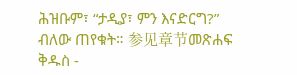ሕዝቡም፣ “ታዲያ፣ ምን እናድርግ?” ብለው ጠየቁት። 参见章节መጽሐፍ ቅዱስ -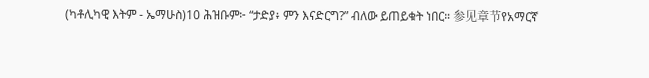(ካቶሊካዊ እትም - ኤማሁስ)10 ሕዝቡም፦ “ታድያ፥ ምን እናድርግ?” ብለው ይጠይቁት ነበር። 参见章节የአማርኛ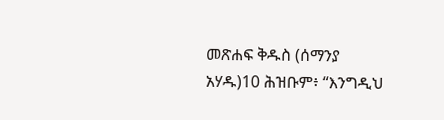መጽሐፍ ቅዱስ (ሰማንያ አሃዱ)10 ሕዝቡም፥ “እንግዲህ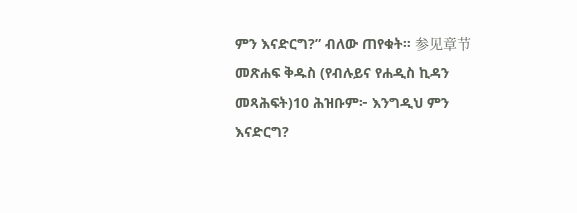ምን እናድርግ?” ብለው ጠየቁት። 参见章节መጽሐፍ ቅዱስ (የብሉይና የሐዲስ ኪዳን መጻሕፍት)10 ሕዝቡም፦ እንግዲህ ምን እናድርግ?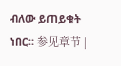ብለው ይጠይቁት ነበር። 参见章节 |